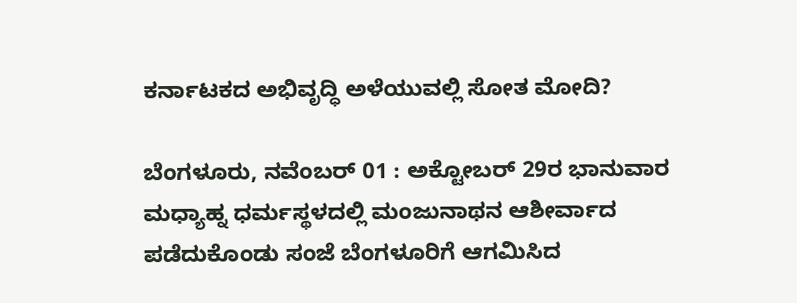ಕರ್ನಾಟಕದ ಅಭಿವೃದ್ಧಿ ಅಳೆಯುವಲ್ಲಿ ಸೋತ ಮೋದಿ?

ಬೆಂಗಳೂರು, ನವೆಂಬರ್ 01 : ಅಕ್ಟೋಬರ್ 29ರ ಭಾನುವಾರ ಮಧ್ಯಾಹ್ನ ಧರ್ಮಸ್ಥಳದಲ್ಲಿ ಮಂಜುನಾಥನ ಆಶೀರ್ವಾದ ಪಡೆದುಕೊಂಡು ಸಂಜೆ ಬೆಂಗಳೂರಿಗೆ ಆಗಮಿಸಿದ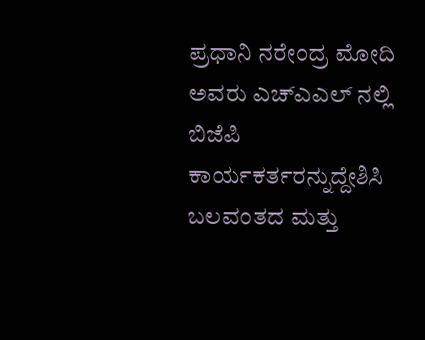ಪ್ರಧಾನಿ ನರೇಂದ್ರ ಮೋದಿ ಅವರು ಎಚ್ಎಎಲ್ ನಲ್ಲಿ ಬಿಜೆಪಿ ಕಾರ್ಯಕರ್ತರನ್ನುದ್ದೇಶಿಸಿ ಬಲವಂತದ ಮತ್ತು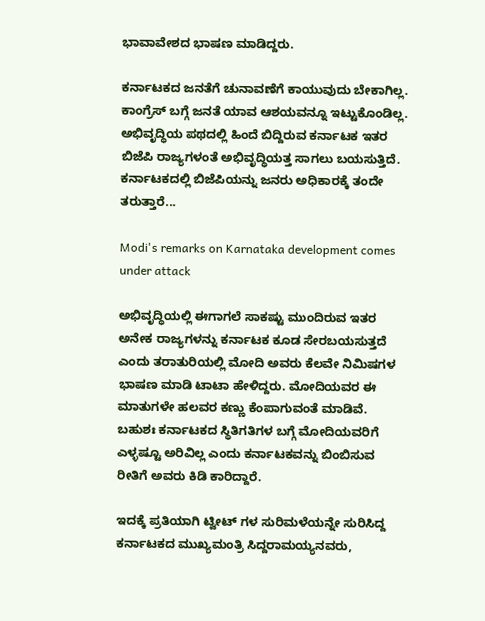ಭಾವಾವೇಶದ ಭಾಷಣ ಮಾಡಿದ್ದರು.

ಕರ್ನಾಟಕದ ಜನತೆಗೆ ಚುನಾವಣೆಗೆ ಕಾಯುವುದು ಬೇಕಾಗಿಲ್ಲ. ಕಾಂಗ್ರೆಸ್ ಬಗ್ಗೆ ಜನತೆ ಯಾವ ಆಶಯವನ್ನೂ ಇಟ್ಟುಕೊಂಡಿಲ್ಲ. ಅಭಿವೃದ್ಧಿಯ ಪಥದಲ್ಲಿ ಹಿಂದೆ ಬಿದ್ದಿರುವ ಕರ್ನಾಟಕ ಇತರ ಬಿಜೆಪಿ ರಾಜ್ಯಗಳಂತೆ ಅಭಿವೃದ್ಧಿಯತ್ತ ಸಾಗಲು ಬಯಸುತ್ತಿದೆ. ಕರ್ನಾಟಕದಲ್ಲಿ ಬಿಜೆಪಿಯನ್ನು ಜನರು ಅಧಿಕಾರಕ್ಕೆ ತಂದೇ ತರುತ್ತಾರೆ...

Modi's remarks on Karnataka development comes under attack

ಅಭಿವೃದ್ಧಿಯಲ್ಲಿ ಈಗಾಗಲೆ ಸಾಕಷ್ಟು ಮುಂದಿರುವ ಇತರ ಅನೇಕ ರಾಜ್ಯಗಳನ್ನು ಕರ್ನಾಟಕ ಕೂಡ ಸೇರಬಯಸುತ್ತದೆ ಎಂದು ತರಾತುರಿಯಲ್ಲಿ ಮೋದಿ ಅವರು ಕೆಲವೇ ನಿಮಿಷಗಳ ಭಾಷಣ ಮಾಡಿ ಟಾಟಾ ಹೇಳಿದ್ದರು. ಮೋದಿಯವರ ಈ ಮಾತುಗಳೇ ಹಲವರ ಕಣ್ಣು ಕೆಂಪಾಗುವಂತೆ ಮಾಡಿವೆ. ಬಹುಶಃ ಕರ್ನಾಟಕದ ಸ್ಥಿತಿಗತಿಗಳ ಬಗ್ಗೆ ಮೋದಿಯವರಿಗೆ ಎಳ್ಳಷ್ಟೂ ಅರಿವಿಲ್ಲ ಎಂದು ಕರ್ನಾಟಕವನ್ನು ಬಿಂಬಿಸುವ ರೀತಿಗೆ ಅವರು ಕಿಡಿ ಕಾರಿದ್ದಾರೆ.

ಇದಕ್ಕೆ ಪ್ರತಿಯಾಗಿ ಟ್ವೀಟ್ ಗಳ ಸುರಿಮಳೆಯನ್ನೇ ಸುರಿಸಿದ್ದ ಕರ್ನಾಟಕದ ಮುಖ್ಯಮಂತ್ರಿ ಸಿದ್ದರಾಮಯ್ಯನವರು,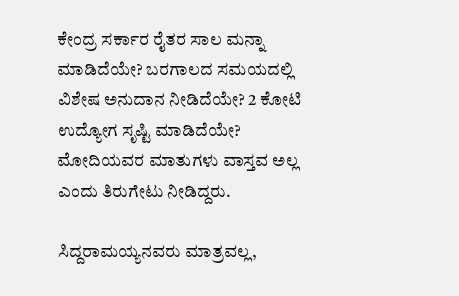ಕೇಂದ್ರ ಸರ್ಕಾರ ರೈತರ ಸಾಲ ಮನ್ನಾ ಮಾಡಿದೆಯೇ? ಬರಗಾಲದ ಸಮಯದಲ್ಲಿ ವಿಶೇಷ ಅನುದಾನ ನೀಡಿದೆಯೇ? 2 ಕೋಟಿ ಉದ್ಯೋಗ ಸೃಷ್ಟಿ ಮಾಡಿದೆಯೇ? ಮೋದಿಯವರ ಮಾತುಗಳು ವಾಸ್ತವ ಅಲ್ಲ ಎಂದು ತಿರುಗೇಟು ನೀಡಿದ್ದರು.

ಸಿದ್ದರಾಮಯ್ಯನವರು ಮಾತ್ರವಲ್ಲ,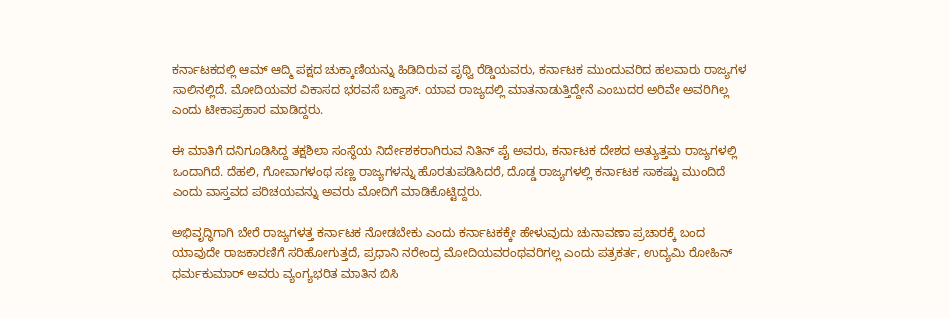ಕರ್ನಾಟಕದಲ್ಲಿ ಆಮ್ ಆದ್ಮಿ ಪಕ್ಷದ ಚುಕ್ಕಾಣಿಯನ್ನು ಹಿಡಿದಿರುವ ಪೃಥ್ವಿ ರೆಡ್ಡಿಯವರು, ಕರ್ನಾಟಕ ಮುಂದುವರಿದ ಹಲವಾರು ರಾಜ್ಯಗಳ ಸಾಲಿನಲ್ಲಿದೆ. ಮೋದಿಯವರ ವಿಕಾಸದ ಭರವಸೆ ಬಕ್ವಾಸ್. ಯಾವ ರಾಜ್ಯದಲ್ಲಿ ಮಾತನಾಡುತ್ತಿದ್ದೇನೆ ಎಂಬುದರ ಅರಿವೇ ಅವರಿಗಿಲ್ಲ ಎಂದು ಟೀಕಾಪ್ರಹಾರ ಮಾಡಿದ್ದರು.

ಈ ಮಾತಿಗೆ ದನಿಗೂಡಿಸಿದ್ದ ತಕ್ಷಶಿಲಾ ಸಂಸ್ಥೆಯ ನಿರ್ದೇಶಕರಾಗಿರುವ ನಿತಿನ್ ಪೈ ಅವರು, ಕರ್ನಾಟಕ ದೇಶದ ಅತ್ಯುತ್ತಮ ರಾಜ್ಯಗಳಲ್ಲಿ ಒಂದಾಗಿದೆ. ದೆಹಲಿ, ಗೋವಾಗಳಂಥ ಸಣ್ಣ ರಾಜ್ಯಗಳನ್ನು ಹೊರತುಪಡಿಸಿದರೆ, ದೊಡ್ಡ ರಾಜ್ಯಗಳಲ್ಲಿ ಕರ್ನಾಟಕ ಸಾಕಷ್ಟು ಮುಂದಿದೆ ಎಂದು ವಾಸ್ತವದ ಪರಿಚಯವನ್ನು ಅವರು ಮೋದಿಗೆ ಮಾಡಿಕೊಟ್ಟಿದ್ದರು.

ಅಭಿವೃದ್ಧಿಗಾಗಿ ಬೇರೆ ರಾಜ್ಯಗಳತ್ತ ಕರ್ನಾಟಕ ನೋಡಬೇಕು ಎಂದು ಕರ್ನಾಟಕಕ್ಕೇ ಹೇಳುವುದು ಚುನಾವಣಾ ಪ್ರಚಾರಕ್ಕೆ ಬಂದ ಯಾವುದೇ ರಾಜಕಾರಣಿಗೆ ಸರಿಹೋಗುತ್ತದೆ, ಪ್ರಧಾನಿ ನರೇಂದ್ರ ಮೋದಿಯವರಂಥವರಿಗಲ್ಲ ಎಂದು ಪತ್ರಕರ್ತ, ಉದ್ಯಮಿ ರೋಹಿನ್ ಧರ್ಮಕುಮಾರ್ ಅವರು ವ್ಯಂಗ್ಯಭರಿತ ಮಾತಿನ ಬಿಸಿ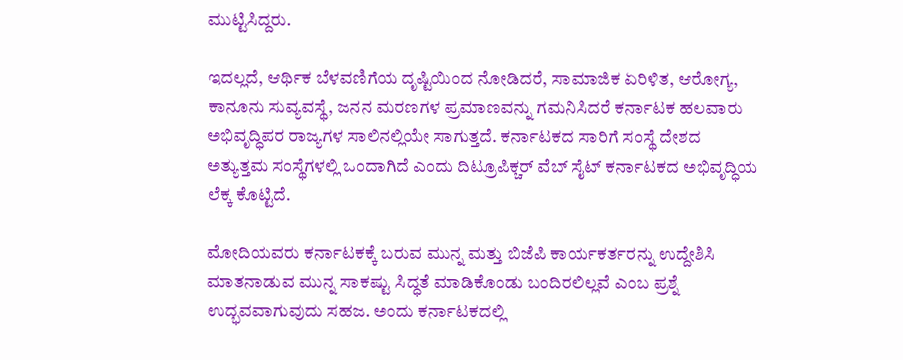ಮುಟ್ಟಿಸಿದ್ದರು.

ಇದಲ್ಲದೆ, ಆರ್ಥಿಕ ಬೆಳವಣಿಗೆಯ ದೃಷ್ಟಿಯಿಂದ ನೋಡಿದರೆ, ಸಾಮಾಜಿಕ ಏರಿಳಿತ, ಆರೋಗ್ಯ, ಕಾನೂನು ಸುವ್ಯವಸ್ಥೆ, ಜನನ ಮರಣಗಳ ಪ್ರಮಾಣವನ್ನು ಗಮನಿಸಿದರೆ ಕರ್ನಾಟಕ ಹಲವಾರು ಅಭಿವೃದ್ಧಿಪರ ರಾಜ್ಯಗಳ ಸಾಲಿನಲ್ಲಿಯೇ ಸಾಗುತ್ತದೆ. ಕರ್ನಾಟಕದ ಸಾರಿಗೆ ಸಂಸ್ಥೆ ದೇಶದ ಅತ್ಯುತ್ತಮ ಸಂಸ್ಥೆಗಳಲ್ಲಿ ಒಂದಾಗಿದೆ ಎಂದು ದಿಟ್ರೂಪಿಕ್ಚರ್ ವೆಬ್ ಸೈಟ್ ಕರ್ನಾಟಕದ ಅಭಿವೃದ್ಧಿಯ ಲೆಕ್ಕ ಕೊಟ್ಟಿದೆ.

ಮೋದಿಯವರು ಕರ್ನಾಟಕಕ್ಕೆ ಬರುವ ಮುನ್ನ ಮತ್ತು ಬಿಜೆಪಿ ಕಾರ್ಯಕರ್ತರನ್ನು ಉದ್ದೇಶಿಸಿ ಮಾತನಾಡುವ ಮುನ್ನ ಸಾಕಷ್ಟು ಸಿದ್ಧತೆ ಮಾಡಿಕೊಂಡು ಬಂದಿರಲಿಲ್ಲವೆ ಎಂಬ ಪ್ರಶ್ನೆ ಉದ್ಭವವಾಗುವುದು ಸಹಜ. ಅಂದು ಕರ್ನಾಟಕದಲ್ಲಿ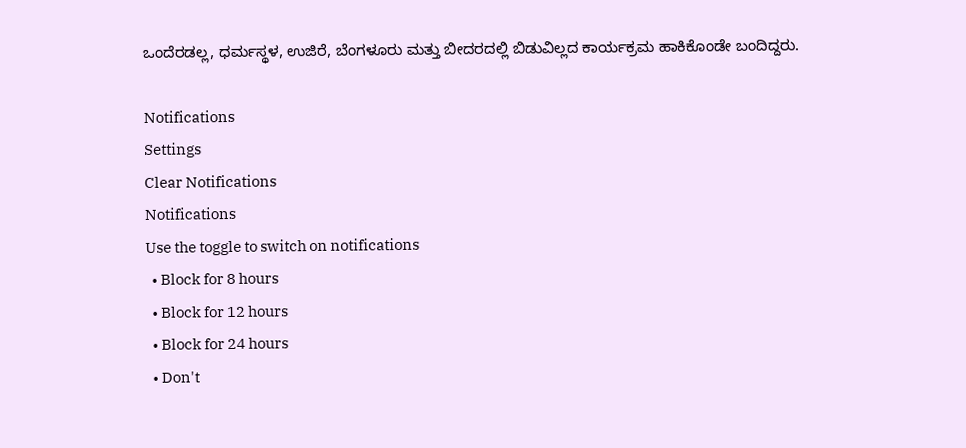ಒಂದೆರಡಲ್ಲ, ಧರ್ಮಸ್ಥಳ, ಉಜಿರೆ, ಬೆಂಗಳೂರು ಮತ್ತು ಬೀದರದಲ್ಲಿ ಬಿಡುವಿಲ್ಲದ ಕಾರ್ಯಕ್ರಮ ಹಾಕಿಕೊಂಡೇ ಬಂದಿದ್ದರು.

Notifications
Settings
Clear Notifications
Notifications
Use the toggle to switch on notifications
  • Block for 8 hours
  • Block for 12 hours
  • Block for 24 hours
  • Don't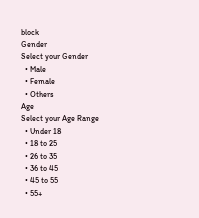block
Gender
Select your Gender
  • Male
  • Female
  • Others
Age
Select your Age Range
  • Under 18
  • 18 to 25
  • 26 to 35
  • 36 to 45
  • 45 to 55
  • 55+